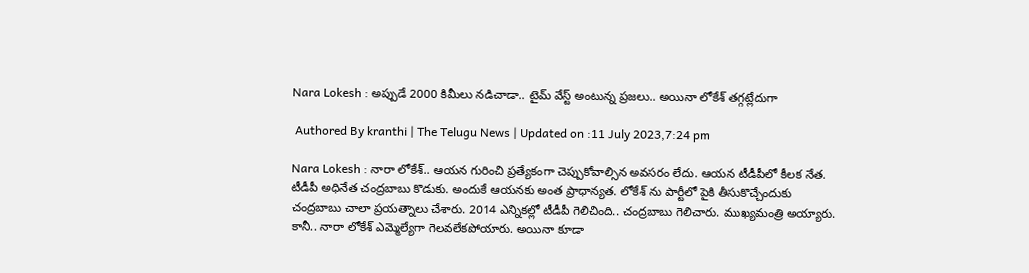Nara Lokesh : అప్పుడే 2000 కిమీలు నడిచాడా.. టైమ్ వేస్ట్ అంటున్న ప్రజలు.. అయినా లోకేశ్ తగ్గట్లేదుగా

 Authored By kranthi | The Telugu News | Updated on :11 July 2023,7:24 pm

Nara Lokesh : నారా లోకేశ్.. ఆయన గురించి ప్రత్యేకంగా చెప్పుకోవాల్సిన అవసరం లేదు. ఆయన టీడీపీలో కీలక నేత. టీడీపీ అధినేత చంద్రబాబు కొడుకు. అందుకే ఆయనకు అంత ప్రాధాన్యత. లోకేశ్ ను పార్టీలో పైకి తీసుకొచ్చేందుకు చంద్రబాబు చాలా ప్రయత్నాలు చేశారు. 2014 ఎన్నికల్లో టీడీపీ గెలిచింది.. చంద్రబాబు గెలిచారు. ముఖ్యమంత్రి అయ్యారు. కానీ.. నారా లోకేశ్ ఎమ్మెల్యేగా గెలవలేకపోయారు. అయినా కూడా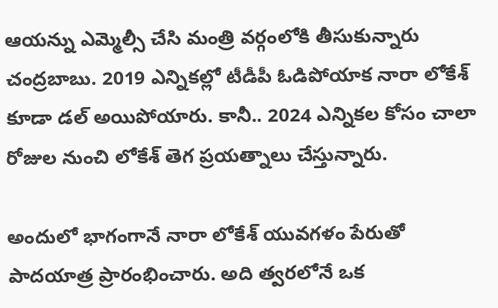ఆయన్ను ఎమ్మెల్సీ చేసి మంత్రి వర్గంలోకి తీసుకున్నారు చంద్రబాబు. 2019 ఎన్నికల్లో టీడీపీ ఓడిపోయాక నారా లోకేశ్ కూడా డల్ అయిపోయారు. కానీ.. 2024 ఎన్నికల కోసం చాలా రోజుల నుంచి లోకేశ్ తెగ ప్రయత్నాలు చేస్తున్నారు.

అందులో భాగంగానే నారా లోకేశ్ యువగళం పేరుతో పాదయాత్ర ప్రారంభించారు. అది త్వరలోనే ఒక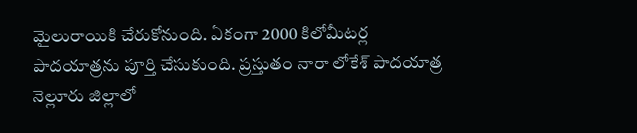మైలురాయికి చేరుకోనుంది. ఏకంగా 2000 కిలోమీటర్ల పాదయాత్రను పూర్తి చేసుకుంది. ప్రస్తుతం నారా లోకేశ్ పాదయాత్ర నెల్లూరు జిల్లాలో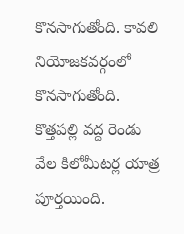కొనసాగుతోంది. కావలి నియోజకవర్గంలో కొనసాగుతోంది. కొత్తపల్లి వద్ద రెండు వేల కిలోమీటర్ల యాత్ర పూర్తయింది.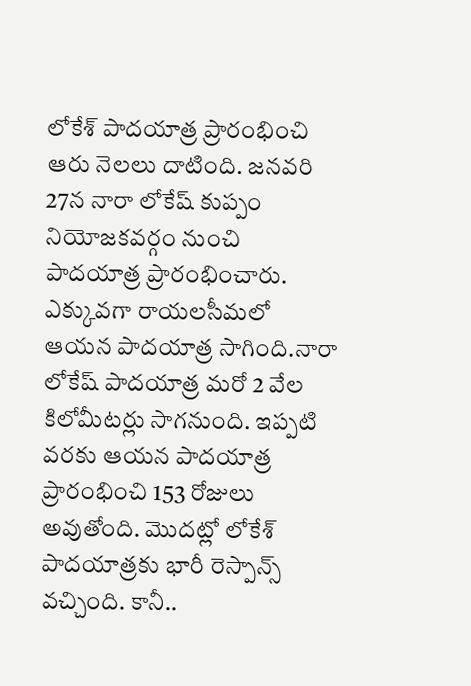లోకేశ్ పాదయాత్ర ప్రారంభించి ఆరు నెలలు దాటింది. జనవరి 27న నారా లోకేష్ కుప్పం నియోజకవర్గం నుంచి పాదయాత్ర ప్రారంభించారు. ఎక్కువగా రాయలసీమలో ఆయన పాదయాత్ర సాగింది.నారా లోకేష్ పాదయాత్ర మరో 2 వేల కిలోమీటర్లు సాగనుంది. ఇప్పటి వరకు ఆయన పాదయాత్ర ప్రారంభించి 153 రోజులు అవుతోంది. మొదట్లో లోకేశ్ పాదయాత్రకు భారీ రెస్పాన్స్ వచ్చింది. కానీ..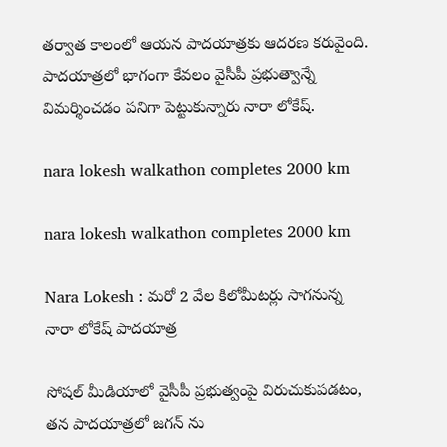తర్వాత కాలంలో ఆయన పాదయాత్రకు ఆదరణ కరువైంది. పాదయాత్రలో భాగంగా కేవలం వైసీపీ ప్రభుత్వాన్నే విమర్శించడం పనిగా పెట్టుకున్నారు నారా లోకేష్.

nara lokesh walkathon completes 2000 km

nara lokesh walkathon completes 2000 km

Nara Lokesh : మరో 2 వేల కిలోమీటర్లు సాగనున్న నారా లోకేష్ పాదయాత్ర

సోషల్ మీడియాలో వైసీపీ ప్రభుత్వంపై విరుచుకుపడటం, తన పాదయాత్రలో జగన్ ను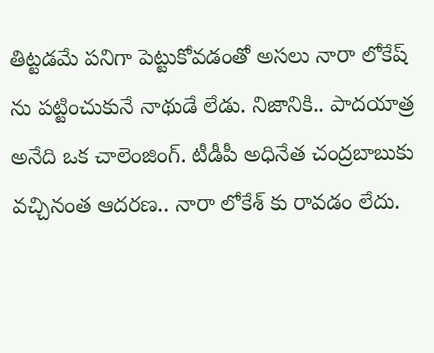తిట్టడమే పనిగా పెట్టుకోవడంతో అసలు నారా లోకేష్ ను పట్టించుకునే నాథుడే లేడు. నిజానికి.. పాదయాత్ర అనేది ఒక చాలెంజింగ్. టీడీపీ అధినేత చంద్రబాబుకు వచ్చినంత ఆదరణ.. నారా లోకేశ్ కు రావడం లేదు.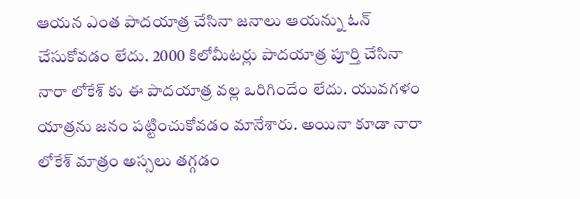ఆయన ఎంత పాదయాత్ర చేసినా జనాలు ఆయన్ను ఓన్ చేసుకోవడం లేదు. 2000 కిలోమీటర్లు పాదయాత్ర పూర్తి చేసినా నారా లోకేశ్ కు ఈ పాదయాత్ర వల్ల ఒరిగిందేం లేదు. యువగళం యాత్రను జనం పట్టించుకోవడం మానేశారు. అయినా కూడా నారా లోకేశ్ మాత్రం అస్సలు తగ్గడం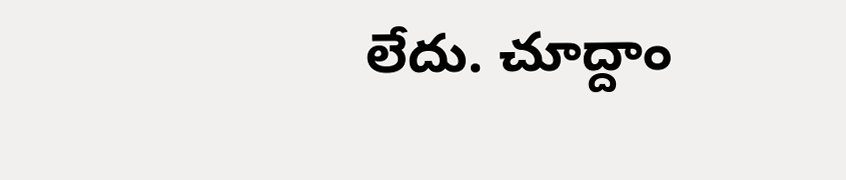లేదు. చూద్దాం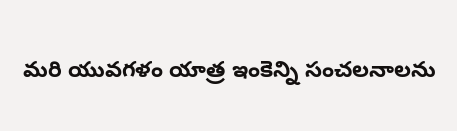మరి యువగళం యాత్ర ఇంకెన్ని సంచలనాలను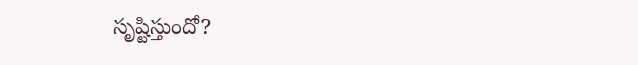సృష్టిస్తుందో?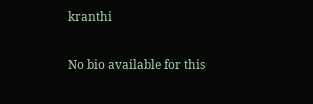kranthi

No bio available for this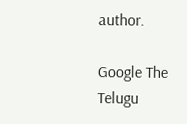author.

Google The Telugu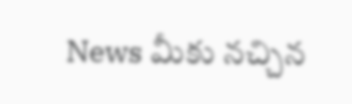News మీకు నచ్చిన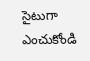సైటుగా ఎంచుకోండి